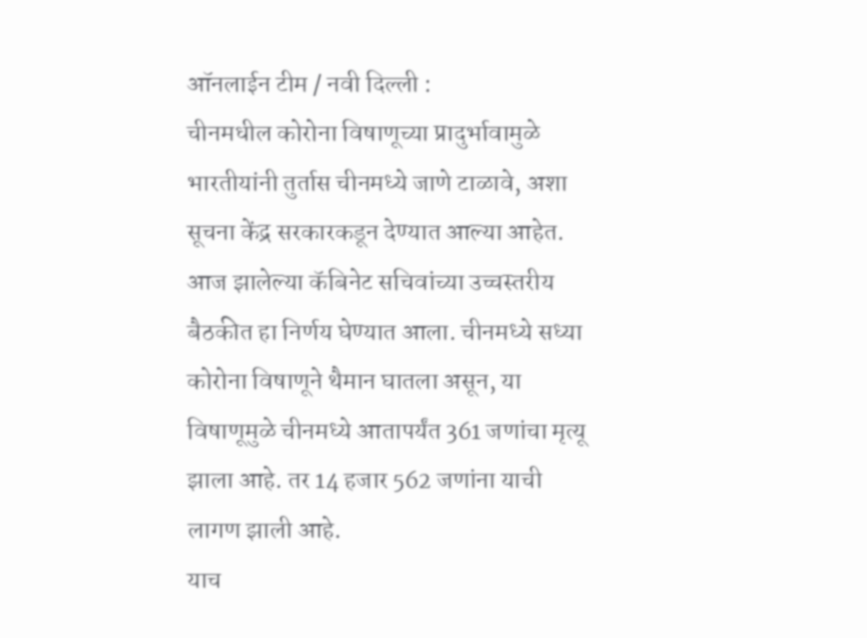ऑनलाईन टीम / नवी दिल्ली :
चीनमधील कोरोना विषाणूच्या प्रादुर्भावामुळे भारतीयांनी तुर्तास चीनमध्ये जाणे टाळावे, अशा सूचना केंद्र सरकारकडून देण्यात आल्या आहेत.
आज झालेल्या कॅबिनेट सचिवांच्या उच्चस्तरीय बैठकीत हा निर्णय घेण्यात आला. चीनमध्ये सध्या कोरोना विषाणूने थैमान घातला असून, या विषाणूमुळे चीनमध्ये आतापर्यंत 361 जणांचा मृत्यू झाला आहे. तर 14 हजार 562 जणांना याची लागण झाली आहे.
याच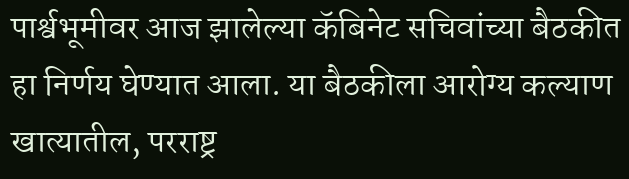पार्श्वभूमीवर आज झालेल्या कॅबिनेट सचिवांच्या बैठकीत हा निर्णय घेण्यात आला. या बैठकीला आरोग्य कल्याण खात्यातील, परराष्ट्र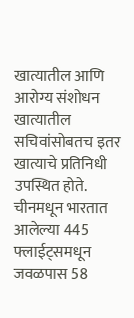खात्यातील आणि आरोग्य संशोधन खात्यातील सचिवांसोबतच इतर खात्याचे प्रतिनिधी उपस्थित होते.
चीनमधून भारतात आलेल्या 445 फ्लाईट्समधून जवळपास 58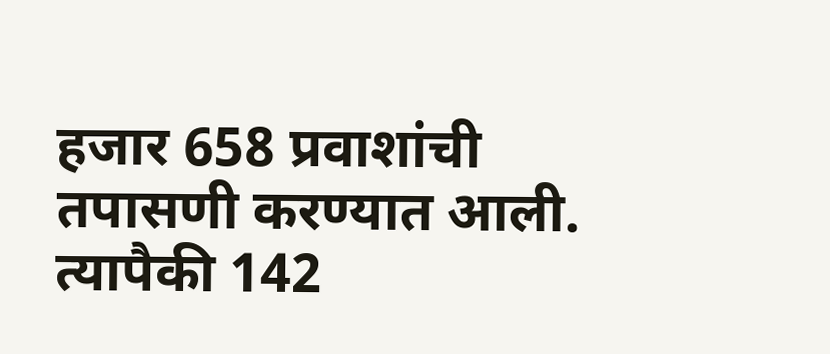हजार 658 प्रवाशांची तपासणी करण्यात आली. त्यापैकी 142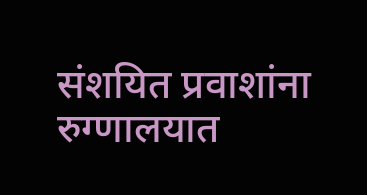संशयित प्रवाशांना रुग्णालयात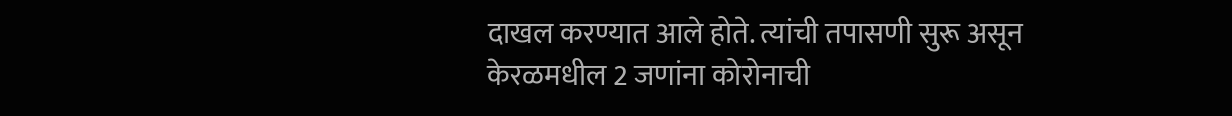दाखल करण्यात आले होते. त्यांची तपासणी सुरू असून केरळमधील 2 जणांना कोरोनाची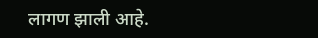लागण झाली आहे.